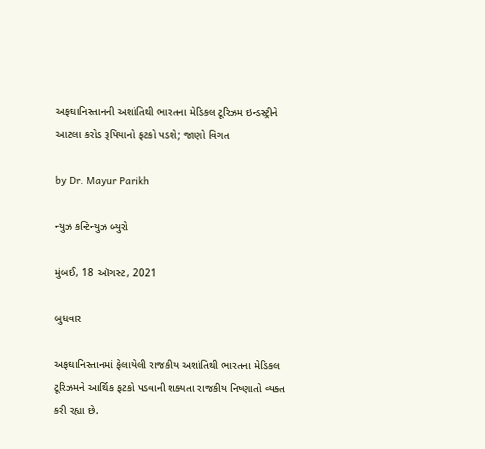અફઘાનિસ્તાનની અશાંતિથી ભારતના મેડિકલ ટૂરિઝમ ઇન્ડસ્ટ્રીને આટલા કરોડ રૂપિયાનો ફટકો પડશે; જાણો વિગત

by Dr. Mayur Parikh

ન્યુઝ કન્ટિન્યુઝ બ્યુરો

મુંબઈ, 18 ઑગસ્ટ, 2021

બુધવાર

અફઘાનિસ્તાનમાં ફેલાયેલી રાજકીય અશાંતિથી ભારતના મેડિકલ ટૂરિઝમને આર્થિક ફટકો પડવાની શક્યતા રાજકીય નિષ્ણાતો વ્યક્ત કરી રહ્યા છે.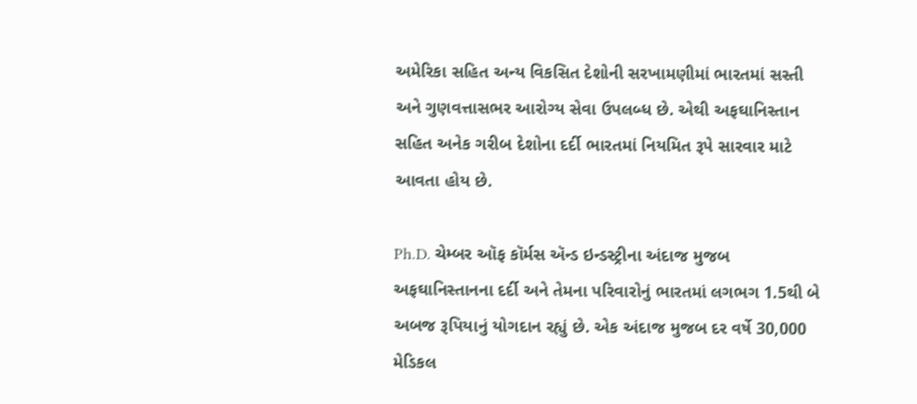અમેરિકા સહિત અન્ય વિકસિત દેશોની સરખામણીમાં ભારતમાં સસ્તી અને ગુણવત્તાસભર આરોગ્ય સેવા ઉપલબ્ધ છે. એથી અફઘાનિસ્તાન સહિત અનેક ગરીબ દેશોના દર્દી ભારતમાં નિયમિત રૂપે સારવાર માટે આવતા હોય છે.

Ph.D. ચેમ્બર ઑફ કૉર્મસ ઍન્ડ ઇન્ડસ્ટ્રીના અંદાજ મુજબ અફઘાનિસ્તાનના દર્દી અને તેમના પરિવારોનું ભારતમાં લગભગ 1.5થી બે અબજ રૂપિયાનું યોગદાન રહ્યું છે. એક અંદાજ મુજબ દર વર્ષે 30,000 મેડિકલ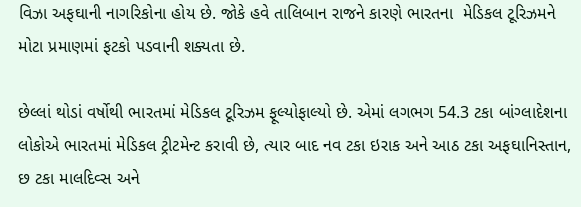વિઝા અફઘાની નાગરિકોના હોય છે. જોકે હવે તાલિબાન રાજને કારણે ભારતના  મેડિકલ ટૂરિઝમને મોટા પ્રમાણમાં ફટકો પડવાની શક્યતા છે.

છેલ્લાં થોડાં વર્ષોથી ભારતમાં મેડિકલ ટૂરિઝમ ફૂલ્યોફાલ્યો છે. એમાં લગભગ 54.3 ટકા બાંગ્લાદેશના લોકોએ ભારતમાં મેડિકલ ટ્રીટમેન્ટ કરાવી છે, ત્યાર બાદ નવ ટકા ઇરાક અને આઠ ટકા અફઘાનિસ્તાન, છ ટકા માલદિવ્સ અને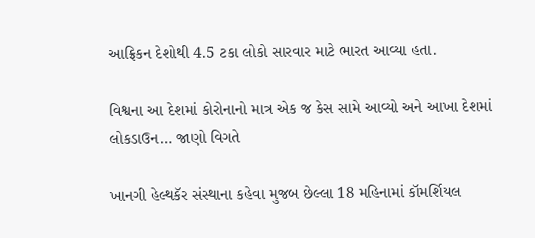આફ્રિકન દેશોથી 4.5 ટકા લોકો સારવાર માટે ભારત આવ્યા હતા.

વિશ્વના આ દેશમાં કોરોનાનો માત્ર એક જ કેસ સામે આવ્યો અને આખા દેશમાં લોકડાઉન… જાણો વિગતે

ખાનગી હેલ્થકૅર સંસ્થાના કહેવા મુજબ છેલ્લા 18 મહિનામાં કૉમર્શિયલ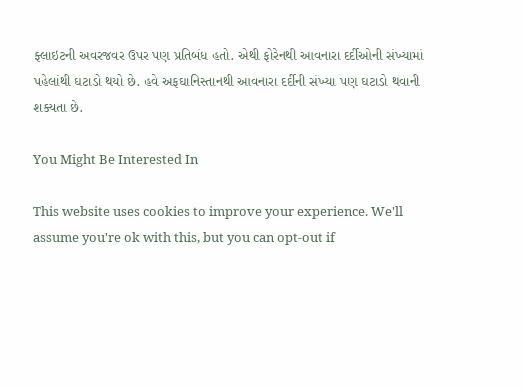ફ્લાઇટની અવરજવર ઉપર પણ પ્રતિબંધ હતો. એથી ફોરેનથી આવનારા દર્દીઓની સંખ્યામાં પહેલાંથી ઘટાડો થયો છે. હવે અફઘાનિસ્તાનથી આવનારા દર્દીની સંખ્યા પણ ઘટાડો થવાની શક્યતા છે.

You Might Be Interested In

This website uses cookies to improve your experience. We'll assume you're ok with this, but you can opt-out if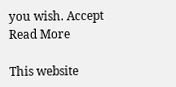you wish. Accept Read More

This website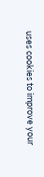uses cookies to improve your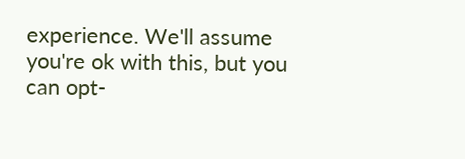experience. We'll assume you're ok with this, but you can opt-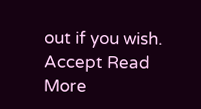out if you wish. Accept Read More